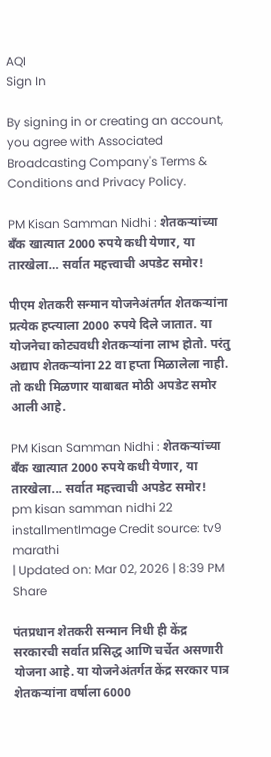AQI
Sign In

By signing in or creating an account, you agree with Associated Broadcasting Company's Terms & Conditions and Privacy Policy.

PM Kisan Samman Nidhi : शेतकऱ्यांच्या बँक खात्यात 2000 रुपये कधी येणार, या तारखेला… सर्वात महत्त्वाची अपडेट समोर!

पीएम शेतकरी सन्मान योजनेअंतर्गत शेतकऱ्यांना प्रत्येक हप्त्याला 2000 रुपये दिले जातात. या योजनेचा कोट्यवधी शेतकऱ्यांना लाभ होतो. परंतु अद्याप शेतकऱ्यांना 22 वा हप्ता मिळालेला नाही. तो कधी मिळणार याबाबत मोठी अपडेट समोर आली आहे.

PM Kisan Samman Nidhi : शेतकऱ्यांच्या बँक खात्यात 2000 रुपये कधी येणार, या तारखेला... सर्वात महत्त्वाची अपडेट समोर!
pm kisan samman nidhi 22 installmentImage Credit source: tv9 marathi
| Updated on: Mar 02, 2026 | 8:39 PM
Share

पंतप्रधान शेतकरी सन्मान निधी ही केंद्र सरकारची सर्वात प्रसिद्ध आणि चर्चेत असणारी योजना आहे. या योजनेअंतर्गत केंद्र सरकार पात्र शेतकऱ्यांना वर्षाला 6000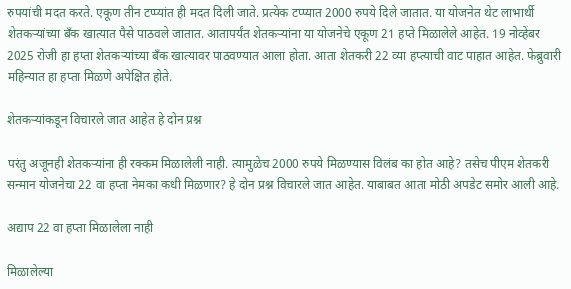रुपयांची मदत करते. एकूण तीन टप्प्यांत ही मदत दिली जाते. प्रत्येक टप्प्यात 2000 रुपये दिले जातात. या योजनेत थेट लाभार्थी शेतकऱ्यांच्या बँक खात्यात पैसे पाठवले जातात. आतापर्यंत शेतकऱ्यांना या योजनेचे एकूण 21 हप्ते मिळालेले आहेत. 19 नोव्हेंबर 2025 रोजी हा हप्ता शेतकऱ्यांच्या बँक खात्यावर पाठवण्यात आला होता. आता शेतकरी 22 व्या हप्त्याची वाट पाहात आहेत. फेब्रुवारी महिन्यात हा हप्ता मिळणे अपेक्षित होते.

शेतकऱ्यांकडून विचारले जात आहेत हे दोन प्रश्न

परंतु अजूनही शेतकऱ्यांना ही रक्कम मिळालेली नाही. त्यामुळेच 2000 रुपये मिळण्यास विलंब का होत आहे? तसेच पीएम शेतकरी सन्मान योजनेचा 22 वा हप्ता नेमका कधी मिळणार? हे दोन प्रश्न विचारले जात आहेत. याबाबत आता मोठी अपडेट समोर आली आहे.

अद्याप 22 वा हप्ता मिळालेला नाही

मिळालेल्या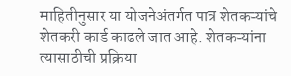माहितीनुसार या योजनेअंतर्गत पात्र शेतकऱ्यांचे शेतकरी कार्ड काढले जात आहे. शेतकऱ्यांना त्यासाठीची प्रक्रिया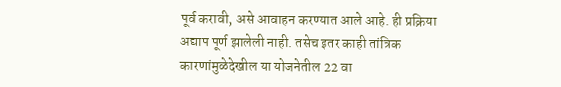पूर्व करावी, असे आवाहन करण्यात आले आहे. ही प्रक्रिया अद्याप पूर्ण झालेली नाही. तसेच इतर काही तांत्रिक कारणांमुळेदेखील या योजनेतील 22 वा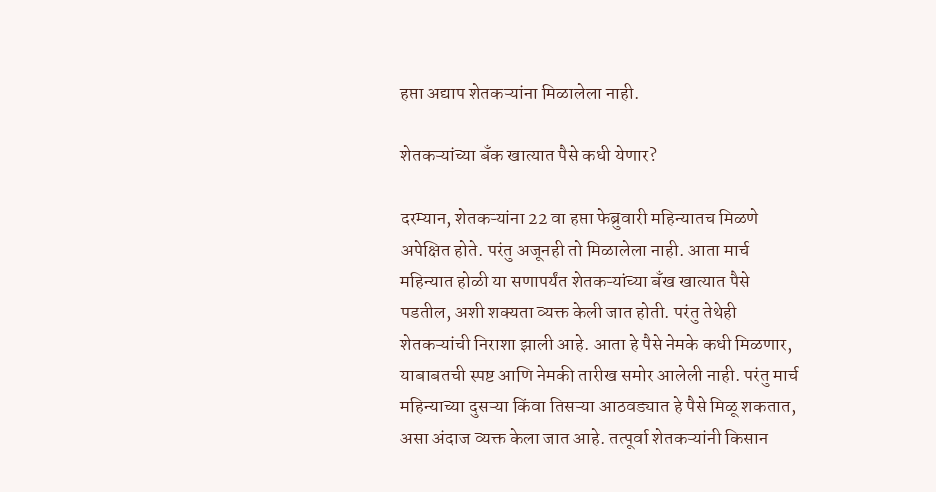हप्ता अद्याप शेतकऱ्यांना मिळालेला नाही.

शेतकऱ्यांच्या बँक खात्यात पैसे कधी येणार?

दरम्यान, शेतकऱ्यांना 22 वा हप्ता फेब्रुवारी महिन्यातच मिळणे अपेक्षित होते. परंतु अजूनही तो मिळालेला नाही. आता मार्च महिन्यात होळी या सणापर्यंत शेतकऱ्यांच्या बँख खात्यात पैसे पडतील, अशी शक्यता व्यक्त केली जात होती. परंतु तेथेही शेतकऱ्यांची निराशा झाली आहे. आता हे पैसे नेमके कधी मिळणार, याबाबतची स्पष्ट आणि नेमकी तारीख समोर आलेली नाही. परंतु मार्च महिन्याच्या दुसऱ्या किंवा तिसऱ्या आठवड्यात हे पैसे मिळू शकतात, असा अंदाज व्यक्त केला जात आहे. तत्पूर्वा शेतकऱ्यांनी किसान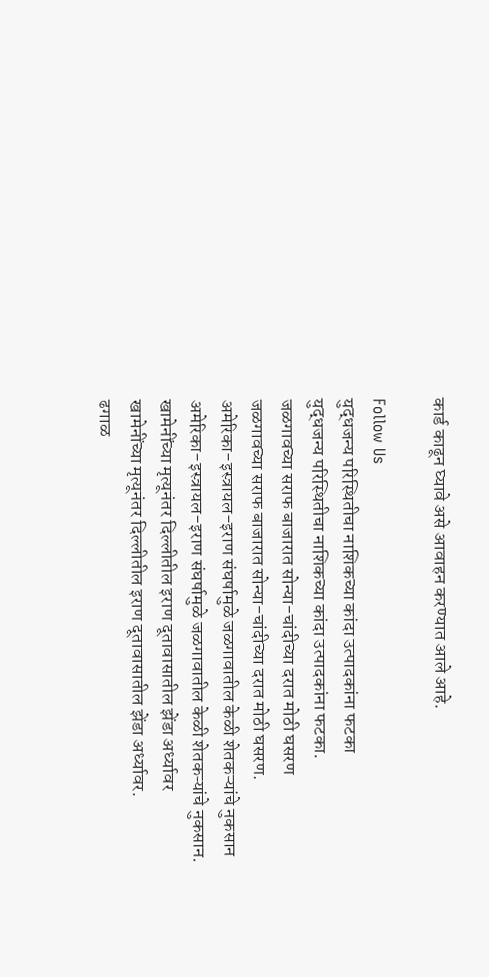कार्ड काढून घ्यावे असे आवाहन करण्यात आले आहे.

Follow Us
युद्धजन्य परिस्थितीचा नाशिकच्या कांदा उत्पादकांना फटका
युद्धजन्य परिस्थितीचा नाशिकच्या कांदा उत्पादकांना फटका.
जळगावच्या सराफ बाजारात सोन्या-चांदीच्या दरात मोठी घसरण
जळगावच्या सराफ बाजारात सोन्या-चांदीच्या दरात मोठी घसरण.
अमेरिका-इस्त्रायल-इराण संघर्षामुळे जळगावातील केळी शेतकऱ्यांचे नुकसान
अमेरिका-इस्त्रायल-इराण संघर्षामुळे जळगावातील केळी शेतकऱ्यांचे नुकसान.
खामेनींच्या मृत्यूनंतर दिल्लीतील इराण दूतावासातील झेंडा अर्ध्यावर
खामेनींच्या मृत्यूनंतर दिल्लीतील इराण दूतावासातील झेंडा अर्ध्यावर.
ढगाळ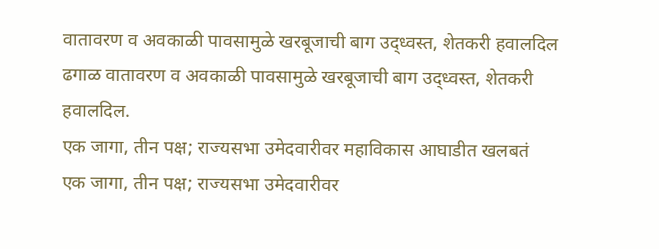वातावरण व अवकाळी पावसामुळे खरबूजाची बाग उद्ध्वस्त, शेतकरी हवालदिल
ढगाळ वातावरण व अवकाळी पावसामुळे खरबूजाची बाग उद्ध्वस्त, शेतकरी हवालदिल.
एक जागा, तीन पक्ष; राज्यसभा उमेदवारीवर महाविकास आघाडीत खलबतं
एक जागा, तीन पक्ष; राज्यसभा उमेदवारीवर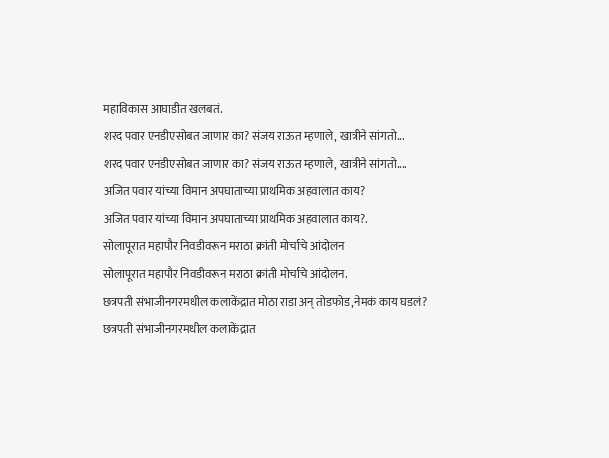महाविकास आघाडीत खलबतं.
शरद पवार एनडीएसोबत जाणार का? संजय राऊत म्हणाले, खात्रीने सांगतो...
शरद पवार एनडीएसोबत जाणार का? संजय राऊत म्हणाले, खात्रीने सांगतो....
अजित पवार यांच्या विमान अपघाताच्या प्राथमिक अहवालात काय?
अजित पवार यांच्या विमान अपघाताच्या प्राथमिक अहवालात काय?.
सोलापूरात महापौर निवडीवरून मराठा क्रांती मोर्चाचे आंदोलन
सोलापूरात महापौर निवडीवरून मराठा क्रांती मोर्चाचे आंदोलन.
छत्रपती संभाजीनगरमधील कलाकेंद्रात मोठा राडा अन् तोडफोड,नेमकं काय घडलं?
छत्रपती संभाजीनगरमधील कलाकेंद्रात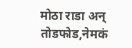मोठा राडा अन् तोडफोड,नेमकं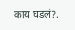काय घडलं?.